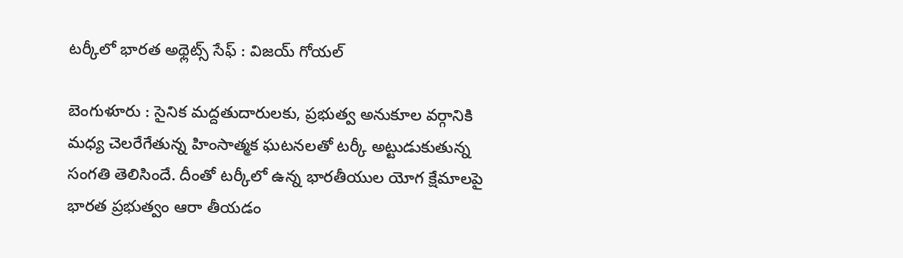టర్కీలో భారత అథ్లెట్స్ సేఫ్ : విజయ్ గోయల్

బెంగుళూరు : సైనిక మద్దతుదారులకు, ప్రభుత్వ అనుకూల వర్గానికి మధ్య చెలరేగేతున్న హింసాత్మక ఘటనలతో టర్కీ అట్టుడుకుతున్న సంగతి తెలిసిందే. దీంతో టర్కీలో ఉన్న భారతీయుల యోగ క్షేమాలపై భారత ప్రభుత్వం ఆరా తీయడం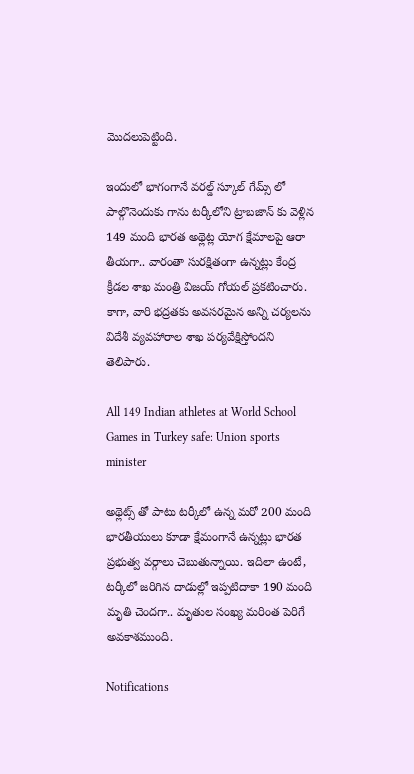మొదలుపెట్టింది.

ఇందులో భాగంగానే వరల్డ్ స్కూల్ గేమ్స్ లో పాల్గొనెందుకు గాను టర్కీలోని ట్రాబజాన్ కు వెళ్లిన 149 మంది భారత అథ్లెట్ల యోగ క్షేమాలపై ఆరా తీయగా.. వారంతా సురక్షితంగా ఉన్నట్లు కేంద్ర క్రీడల శాఖ మంత్రి విజయ్ గోయల్ ప్రకటించారు. కాగా, వారి భద్రతకు అవసరమైన అన్ని చర్యలను విదేశీ వ్యవహారాల శాఖ పర్యవేక్షిస్తోందని తెలిపారు.

All 149 Indian athletes at World School Games in Turkey safe: Union sports minister

అథ్లెట్స్ తో పాటు టర్కీలో ఉన్న మరో 200 మంది భారతీయులు కూడా క్షేమంగానే ఉన్నట్లు భారత ప్రభుత్వ వర్గాలు చెబుతున్నాయి. ఇదిలా ఉంటే, టర్కీలో జరిగిన దాడుల్లో ఇప్పటిదాకా 190 మంది మృతి చెందగా.. మృతుల సంఖ్య మరింత పెరిగే అవకాశముంది.

Notifications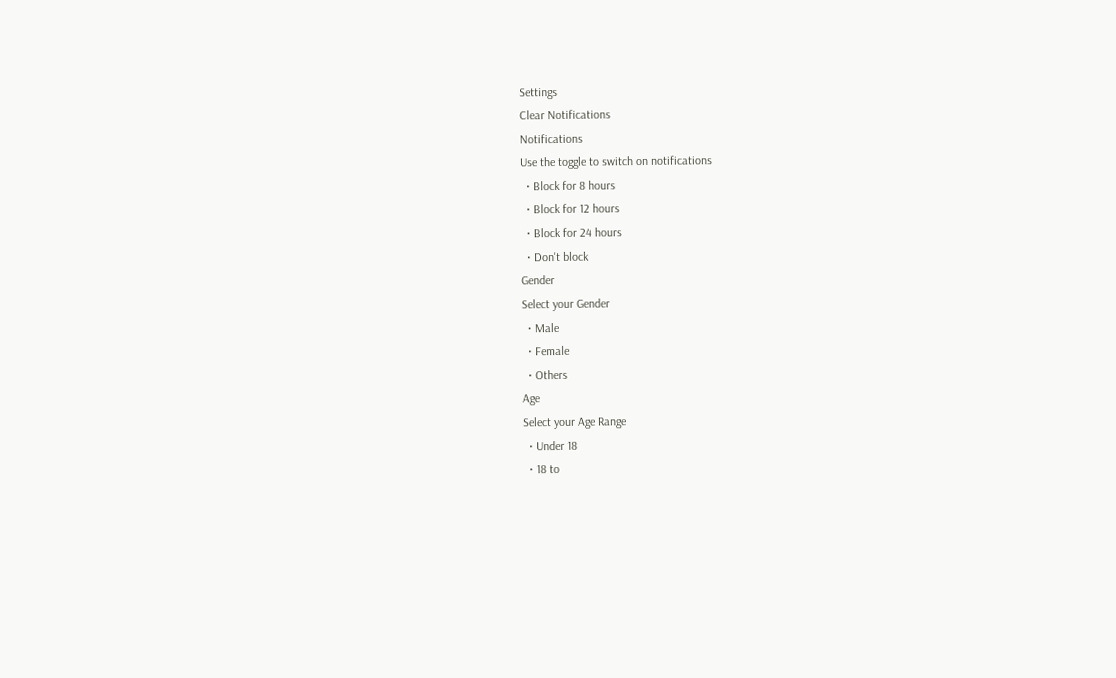Settings
Clear Notifications
Notifications
Use the toggle to switch on notifications
  • Block for 8 hours
  • Block for 12 hours
  • Block for 24 hours
  • Don't block
Gender
Select your Gender
  • Male
  • Female
  • Others
Age
Select your Age Range
  • Under 18
  • 18 to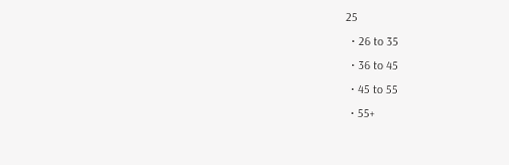25
  • 26 to 35
  • 36 to 45
  • 45 to 55
  • 55+